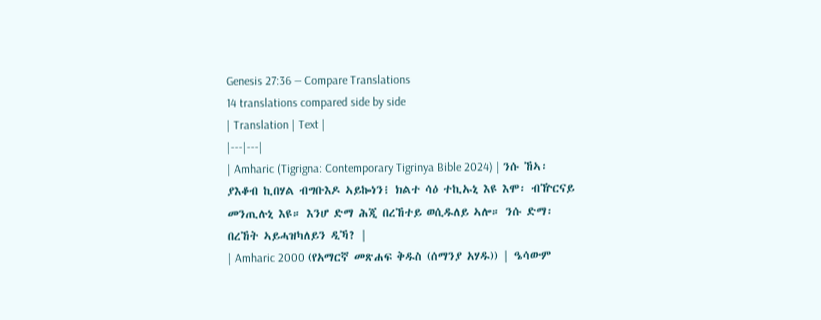Genesis 27:36 — Compare Translations
14 translations compared side by side
| Translation | Text |
|---|---|
| Amharic (Tigrigna: Contemporary Tigrinya Bible 2024) | ንሱ ኸኣ፡ ያእቆብ ኪበሃል ብግቡእዶ ኣይኰነን፧ ክልተ ሳዕ ተኪኡኒ እዩ እሞ፡ ብዅርናይ መንጢሉኒ እዩ። እንሆ ድማ ሕጂ በረኸተይ ወሲዱለይ ኣሎ። ንሱ ድማ፡ በረኸት ኣይሓዝካለይን ዲኻ? |
| Amharic 2000 (የአማርኛ መጽሐፍ ቅዱስ (ሰማንያ አሃዱ)) | ዔሳውም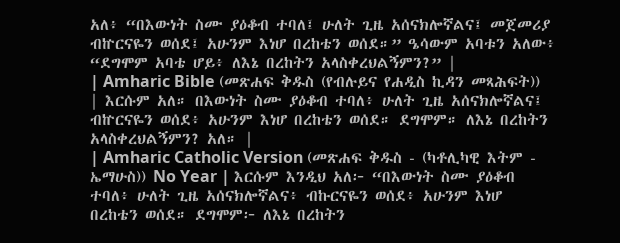አለ፥ “በእውነት ስሙ ያዕቆብ ተባለ፤ ሁለት ጊዜ አሰናክሎኛልና፤ መጀመሪያ ብኵርናዬን ወሰደ፤ አሁንም እነሆ በረከቴን ወሰደ።” ዔሳውም አባቱን አለው፥ “ደግሞም አባቴ ሆይ፥ ለእኔ በረከትን አላስቀረህልኝምን?” |
| Amharic Bible (መጽሐፍ ቅዱስ (የብሉይና የሐዲስ ኪዳን መጻሕፍት)) | እርሱም አለ። በእውነት ስሙ ያዕቆብ ተባለ፥ ሁለት ጊዜ አሰናክሎኛልና፤ ብኵርናዬን ወሰደ፥ አሁንም እነሆ በረከቴን ወሰደ። ደግሞም። ለእኔ በረከትን አላስቀረህልኝምን? አለ። |
| Amharic Catholic Version (መጽሐፍ ቅዱስ - (ካቶሊካዊ እትም - ኤማሁስ)) No Year | እርሱም እንዲህ አለ፦ “በእውነት ስሙ ያዕቆብ ተባለ፥ ሁለት ጊዜ አሰናክሎኛልና፥ ብኩርናዬን ወሰደ፥ አሁንም እነሆ በረከቴን ወሰደ። ደግሞም፦ ለእኔ በረከትን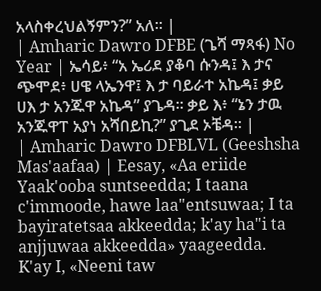አላስቀረህልኝምን?” አለ። |
| Amharic Dawro DFBE (ጌሻ ማጻፋ) No Year | ኤሳይ፥ “አ ኤሪደ ያቆባ ሱንዳ፤ እ ታና ጭሞደ፥ ሀዌ ላኤንዋ፤ እ ታ ባይራተ አኬዳ፤ ቃይ ሀእ ታ አንጁዋ አኬዳ” ያጌዳ። ቃይ እ፥ “ኔን ታዉ አንጁዋፐ አያነ አሻበይኪ?” ያጊደ ኦቼዳ። |
| Amharic Dawro DFBLVL (Geeshsha Mas'aafaa) | Eesay, «Aa eriide Yaak'ooba suntseedda; I taana c'immoode, hawe laa"entsuwaa; I ta bayiratetsaa akkeedda; k'ay ha"i ta anjjuwaa akkeedda» yaageedda. K'ay I, «Neeni taw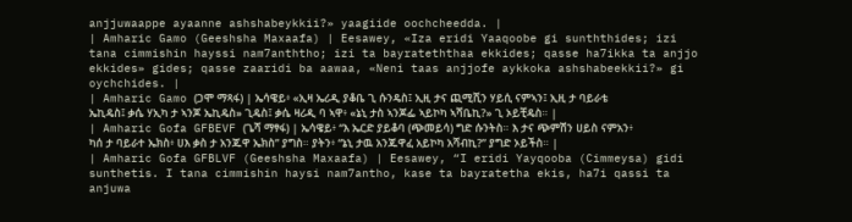anjjuwaappe ayaanne ashshabeykkii?» yaagiide oochcheedda. |
| Amharic Gamo (Geeshsha Maxaafa) | Eesawey, «Iza eridi Yaaqoobe gi sunththides; izi tana cimmishin hayssi nam7anththo; izi ta bayrateththaa ekkides; qasse ha7ikka ta anjjo ekkides» gides; qasse zaaridi ba aawaa, «Neni taas anjjofe aykkoka ashshabeekkii?» gi oychchides. |
| Amharic Gamo (ጋሞ ማጻፋ) | ኤሳዌይ፥ «ኢዛ ኤሪዲ ያቆቤ ጊ ሱንዴስ፤ ኢዚ ታና ጪሚሺን ሃይሲ ናምኣን፤ ኢዚ ታ ባይራቴ ኤኪዴስ፤ ቃሴ ሃኢካ ታ ኣንጆ ኤኪዴስ» ጊዴስ፤ ቃሴ ዛሪዲ ባ ኣዋ፥ «ኔኒ ታስ ኣንጆፌ ኣይኮካ ኣሻቤኪ?» ጊ ኦይቺዴስ። |
| Amharic Gofa GFBEVF (ጌሻ ማፃፋ) | ኤሳዌይ፥ “እ ኤርድ ያይቆባ (ጭመይሳ) ግድ ሱንትስ። እ ታና ጭምሽን ሀይስ ናምአን፥ ካሰ ታ ባይራተ ኤክስ፥ ሀእ ቃስ ታ አንጁዋ ኤክስ” ያግስ። ያትን፥ “ኔኒ ታዉ አንጁዋፈ አይኮካ አሻብኪ?” ያግድ ኦይችስ። |
| Amharic Gofa GFBLVF (Geeshsha Maxaafa) | Eesawey, “I eridi Yayqooba (Cimmeysa) gidi sunthetis. I tana cimmishin haysi nam7antho, kase ta bayratetha ekis, ha7i qassi ta anjuwa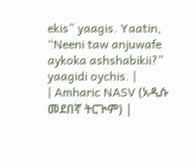ekis” yaagis. Yaatin, “Neeni taw anjuwafe aykoka ashshabikii?” yaagidi oychis. |
| Amharic NASV (አዲሱ መደበኛ ትርጒም) |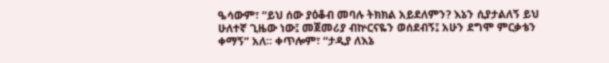ዔሳውም፣ “ይህ ሰው ያዕቆብ መባሉ ትክክል አይደለምን? እኔን ሲያታልለኝ ይህ ሁለተኛ ጊዜው ነው፤ መጀመሪያ ብኵርናዬን ወሰደብኝ፤ አሁን ደግሞ ምርቃቴን ቀማኝ” አለ። ቀጥሎም፣ “ታዲያ ለእኔ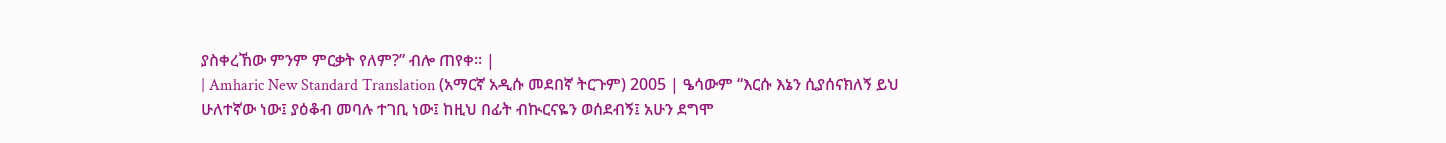ያስቀረኸው ምንም ምርቃት የለም?” ብሎ ጠየቀ። |
| Amharic New Standard Translation (አማርኛ አዲሱ መደበኛ ትርጉም) 2005 | ዔሳውም “እርሱ እኔን ሲያሰናክለኝ ይህ ሁለተኛው ነው፤ ያዕቆብ መባሉ ተገቢ ነው፤ ከዚህ በፊት ብኲርናዬን ወሰደብኝ፤ አሁን ደግሞ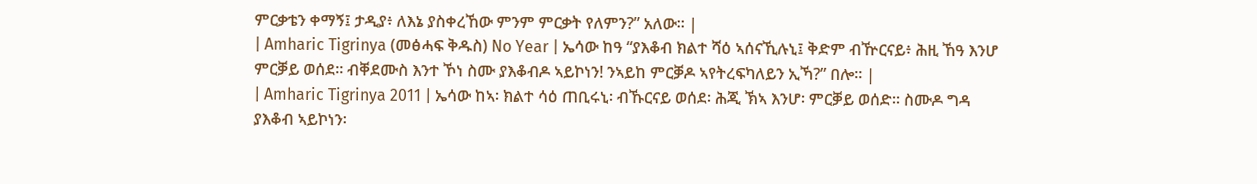ምርቃቴን ቀማኝ፤ ታዲያ፥ ለእኔ ያስቀረኸው ምንም ምርቃት የለምን?” አለው። |
| Amharic Tigrinya (መፅሓፍ ቅዱስ) No Year | ኤሳው ከዓ “ያእቆብ ክልተ ሻዕ ኣሰናኺሉኒ፤ ቅድም ብዅርናይ፥ ሕዚ ኸዓ እንሆ ምርቓይ ወሰደ። ብቐደሙስ እንተ ኾነ ስሙ ያእቆብዶ ኣይኮነን! ንኣይከ ምርቓዶ ኣየትረፍካለይን ኢኻ?” በሎ። |
| Amharic Tigrinya 2011 | ኤሳው ከኣ፡ ክልተ ሳዕ ጠቢሩኒ፡ ብኹርናይ ወሰደ፡ ሕጂ ኽኣ እንሆ፡ ምርቓይ ወሰድ። ስሙዶ ግዳ ያእቆብ ኣይኮነን፡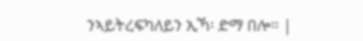ንኣይትረፍካለይን ኢኻ፡ ድማ በሎ። |